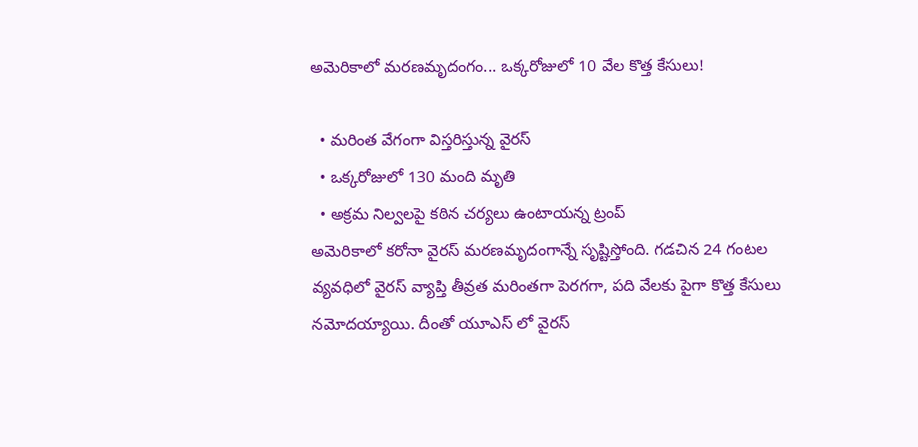అమెరికాలో మరణమృదంగం... ఒక్కరోజులో 10 వేల కొత్త కేసులు!

  • మరింత వేగంగా విస్తరిస్తున్న వైరస్
  • ఒక్కరోజులో 130 మంది మృతి
  • అక్రమ నిల్వలపై కఠిన చర్యలు ఉంటాయన్న ట్రంప్
అమెరికాలో కరోనా వైరస్ మరణమృదంగాన్నే సృష్టిస్తోంది. గడచిన 24 గంటల వ్యవధిలో వైరస్ వ్యాప్తి తీవ్రత మరింతగా పెరగగా, పది వేలకు పైగా కొత్త కేసులు నమోదయ్యాయి. దీంతో యూఎస్ లో వైరస్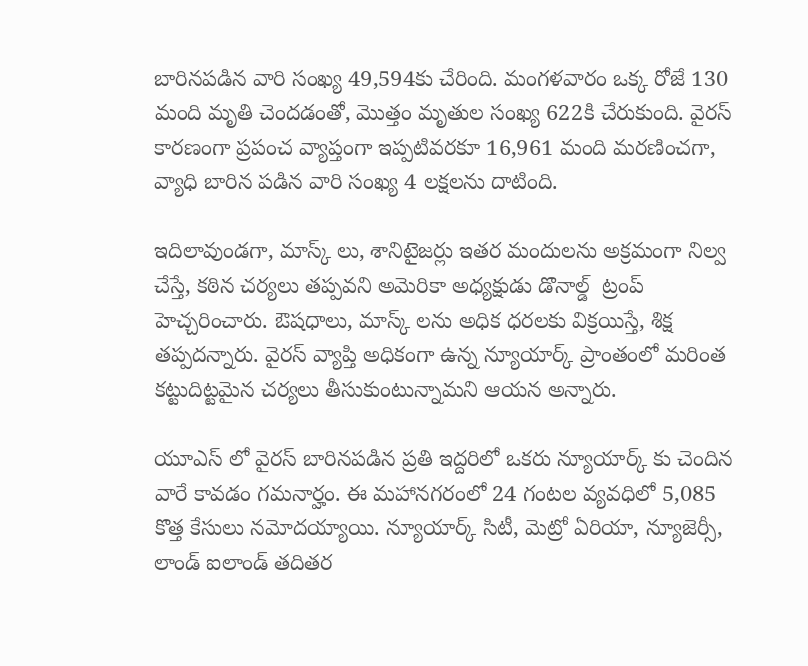బారినపడిన వారి సంఖ్య 49,594కు చేరింది. మంగళవారం ఒక్క రోజే 130 మంది మృతి చెందడంతో, మొత్తం మృతుల సంఖ్య 622కి చేరుకుంది. వైరస్ కారణంగా ప్రపంచ వ్యాప్తంగా ఇప్పటివరకూ 16,961 మంది మరణించగా, వ్యాధి బారిన పడిన వారి సంఖ్య 4 లక్షలను దాటింది.

ఇదిలావుండగా, మాస్క్ లు, శానిటైజర్లు ఇతర మందులను అక్రమంగా నిల్వ చేస్తే, కఠిన చర్యలు తప్పవని అమెరికా అధ్యక్షుడు డొనాల్డ్  ట్రంప్‌ హెచ్చరించారు. ఔషధాలు, మాస్క్ లను అధిక ధరలకు విక్రయిస్తే, శిక్ష తప్పదన్నారు. వైరస్ వ్యాప్తి అధికంగా ఉన్న న్యూయార్క్‌ ప్రాంతంలో మరింత కట్టుదిట్టమైన చర్యలు తీసుకుంటున్నామని ఆయన అన్నారు.

యూఎస్ లో వైరస్ బారినపడిన ప్రతి ఇద్దరిలో ఒకరు న్యూయార్క్ కు చెందిన వారే కావడం గమనార్హం. ఈ మహానగరంలో 24 గంటల వ్యవధిలో 5,085 కొత్త కేసులు నమోదయ్యాయి. న్యూయార్క్‌ సిటీ, మెట్రో ఏరియా, న్యూజెర్సీ, లాండ్‌ ఐలాండ్‌ తదితర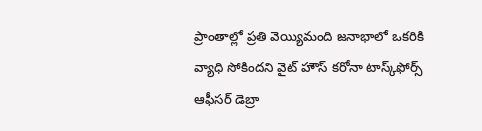ప్రాంతాల్లో ప్రతి వెయ్యిమంది జనాభాలో ఒకరికి వ్యాధి సోకిందని వైట్‌ హౌస్‌ కరోనా టాస్క్‌ఫోర్స్‌ ఆఫీసర్ డెబ్రా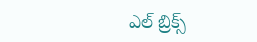ఎల్‌ బ్రిక్స్‌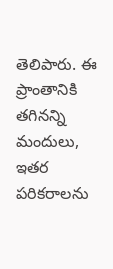తెలిపారు. ఈ ప్రాంతానికి తగినన్ని మందులు, ఇతర పరికరాలను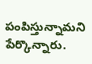పంపిస్తున్నామని పేర్కొన్నారు.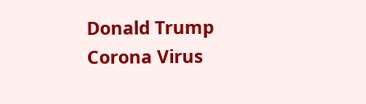Donald Trump
Corona Virus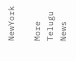NewYork

More Telugu News